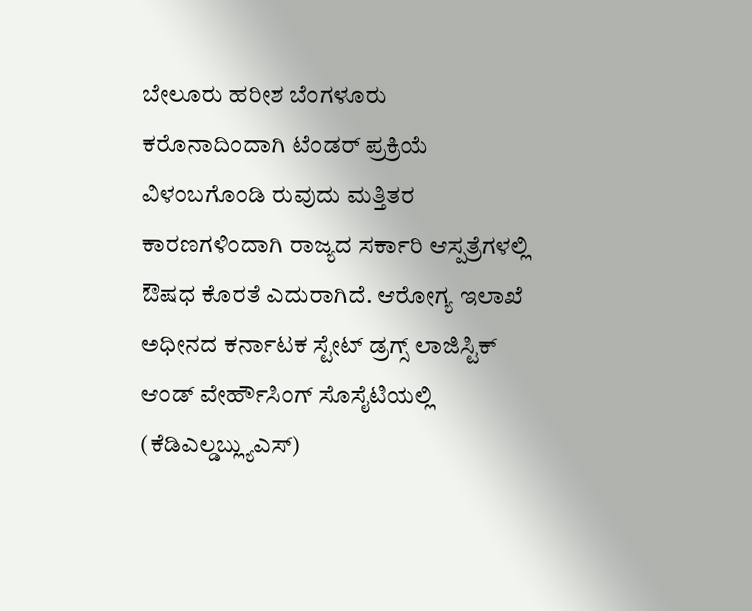ಬೇಲೂರು ಹರೀಶ ಬೆಂಗಳೂರು
ಕರೊನಾದಿಂದಾಗಿ ಟೆಂಡರ್ ಪ್ರಕ್ರಿಯೆ ವಿಳಂಬಗೊಂಡಿ ರುವುದು ಮತ್ತಿತರ ಕಾರಣಗಳಿಂದಾಗಿ ರಾಜ್ಯದ ಸರ್ಕಾರಿ ಆಸ್ಪತ್ರೆಗಳಲ್ಲಿ ಔಷಧ ಕೊರತೆ ಎದುರಾಗಿದೆ. ಆರೋಗ್ಯ ಇಲಾಖೆ ಅಧೀನದ ಕರ್ನಾಟಕ ಸ್ಟೇಟ್ ಡ್ರಗ್ಸ್ ಲಾಜಿಸ್ಟಿಕ್ ಆಂಡ್ ವೇರ್ಹೌಸಿಂಗ್ ಸೊಸೈಟಿಯಲ್ಲಿ (ಕೆಡಿಎಲ್ಡಬ್ಲ್ಯುಎಸ್)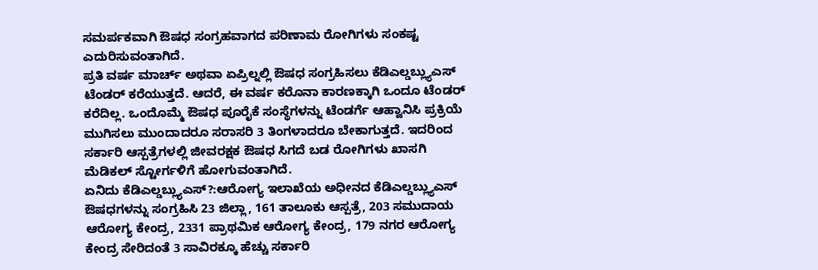ಸಮರ್ಪಕವಾಗಿ ಔಷಧ ಸಂಗ್ರಹವಾಗದ ಪರಿಣಾಮ ರೋಗಿಗಳು ಸಂಕಷ್ಟ ಎದುರಿಸುವಂತಾಗಿದೆ.
ಪ್ರತಿ ವರ್ಷ ಮಾರ್ಚ್ ಅಥವಾ ಏಪ್ರಿಲ್ನಲ್ಲಿ ಔಷಧ ಸಂಗ್ರಹಿಸಲು ಕೆಡಿಎಲ್ಡಬ್ಲ್ಯುಎಸ್ ಟೆಂಡರ್ ಕರೆಯುತ್ತದೆ. ಆದರೆ, ಈ ವರ್ಷ ಕರೊನಾ ಕಾರಣಕ್ಕಾಗಿ ಒಂದೂ ಟೆಂಡರ್ ಕರೆದಿಲ್ಲ. ಒಂದೊಮ್ಮೆ ಔಷಧ ಪೂರೈಕೆ ಸಂಸ್ಥೆಗಳನ್ನು ಟೆಂಡರ್ಗೆ ಆಹ್ವಾನಿಸಿ ಪ್ರಕ್ರಿಯೆ ಮುಗಿಸಲು ಮುಂದಾದರೂ ಸರಾಸರಿ 3 ತಿಂಗಳಾದರೂ ಬೇಕಾಗುತ್ತದೆ. ಇದರಿಂದ ಸರ್ಕಾರಿ ಆಸ್ಪತ್ರೆಗಳಲ್ಲಿ ಜೀವರಕ್ಷಕ ಔಷಧ ಸಿಗದೆ ಬಡ ರೋಗಿಗಳು ಖಾಸಗಿ ಮೆಡಿಕಲ್ ಸ್ಟೋರ್ಗಳಿಗೆ ಹೋಗುವಂತಾಗಿದೆ.
ಏನಿದು ಕೆಡಿಎಲ್ಡಬ್ಲ್ಯುಎಸ್?:ಆರೋಗ್ಯ ಇಲಾಖೆಯ ಅಧೀನದ ಕೆಡಿಎಲ್ಡಬ್ಲ್ಯುಎಸ್ ಔಷಧಗಳನ್ನು ಸಂಗ್ರಹಿಸಿ 23 ಜಿಲ್ಲಾ, 161 ತಾಲೂಕು ಆಸ್ಪತ್ರೆ, 203 ಸಮುದಾಯ ಆರೋಗ್ಯ ಕೇಂದ್ರ, 2331 ಪ್ರಾಥಮಿಕ ಆರೋಗ್ಯ ಕೇಂದ್ರ, 179 ನಗರ ಆರೋಗ್ಯ ಕೇಂದ್ರ ಸೇರಿದಂತೆ 3 ಸಾವಿರಕ್ಕೂ ಹೆಚ್ಚು ಸರ್ಕಾರಿ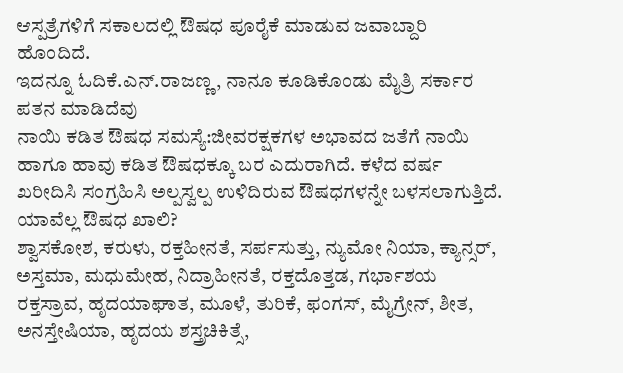ಆಸ್ಪತ್ರೆಗಳಿಗೆ ಸಕಾಲದಲ್ಲಿ ಔಷಧ ಪೂರೈಕೆ ಮಾಡುವ ಜವಾಬ್ದಾರಿ ಹೊಂದಿದೆ.
ಇದನ್ನೂ ಓದಿಕೆ.ಎನ್.ರಾಜಣ್ಣ, ನಾನೂ ಕೂಡಿಕೊಂಡು ಮೈತ್ರಿ ಸರ್ಕಾರ ಪತನ ಮಾಡಿದೆವು
ನಾಯಿ ಕಡಿತ ಔಷಧ ಸಮಸ್ಯೆ:ಜೀವರಕ್ಷಕಗಳ ಅಭಾವದ ಜತೆಗೆ ನಾಯಿ ಹಾಗೂ ಹಾವು ಕಡಿತ ಔಷಧಕ್ಕೂ ಬರ ಎದುರಾಗಿದೆ. ಕಳೆದ ವರ್ಷ ಖರೀದಿಸಿ ಸಂಗ್ರಹಿಸಿ ಅಲ್ಪಸ್ವಲ್ಪ ಉಳಿದಿರುವ ಔಷಧಗಳನ್ನೇ ಬಳಸಲಾಗುತ್ತಿದೆ.
ಯಾವೆಲ್ಲ ಔಷಧ ಖಾಲಿ?
ಶ್ವಾಸಕೋಶ, ಕರುಳು, ರಕ್ತಹೀನತೆ, ಸರ್ಪಸುತ್ತು, ನ್ಯುಮೋ ನಿಯಾ, ಕ್ಯಾನ್ಸರ್, ಅಸ್ತಮಾ, ಮಧುಮೇಹ, ನಿದ್ರಾಹೀನತೆ, ರಕ್ತದೊತ್ತಡ, ಗರ್ಭಾಶಯ ರಕ್ತಸ್ರಾವ, ಹೃದಯಾಘಾತ, ಮೂಳೆ, ತುರಿಕೆ, ಫಂಗಸ್, ಮೈಗ್ರೇನ್, ಶೀತ, ಅನಸ್ತೇಷಿಯಾ, ಹೃದಯ ಶಸ್ತ್ರಚಿಕಿತ್ಸೆ,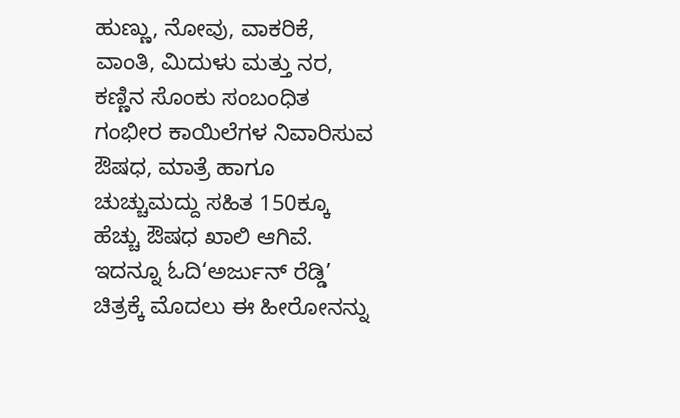ಹುಣ್ಣು, ನೋವು, ವಾಕರಿಕೆ, ವಾಂತಿ, ಮಿದುಳು ಮತ್ತು ನರ, ಕಣ್ಣಿನ ಸೊಂಕು ಸಂಬಂಧಿತ ಗಂಭೀರ ಕಾಯಿಲೆಗಳ ನಿವಾರಿಸುವ ಔಷಧ, ಮಾತ್ರೆ ಹಾಗೂ ಚುಚ್ಚುಮದ್ದು ಸಹಿತ 150ಕ್ಕೂ ಹೆಚ್ಚು ಔಷಧ ಖಾಲಿ ಆಗಿವೆ.
ಇದನ್ನೂ ಓದಿ‘ಅರ್ಜುನ್ ರೆಡ್ಡಿ’ ಚಿತ್ರಕ್ಕೆ ಮೊದಲು ಈ ಹೀರೋನನ್ನು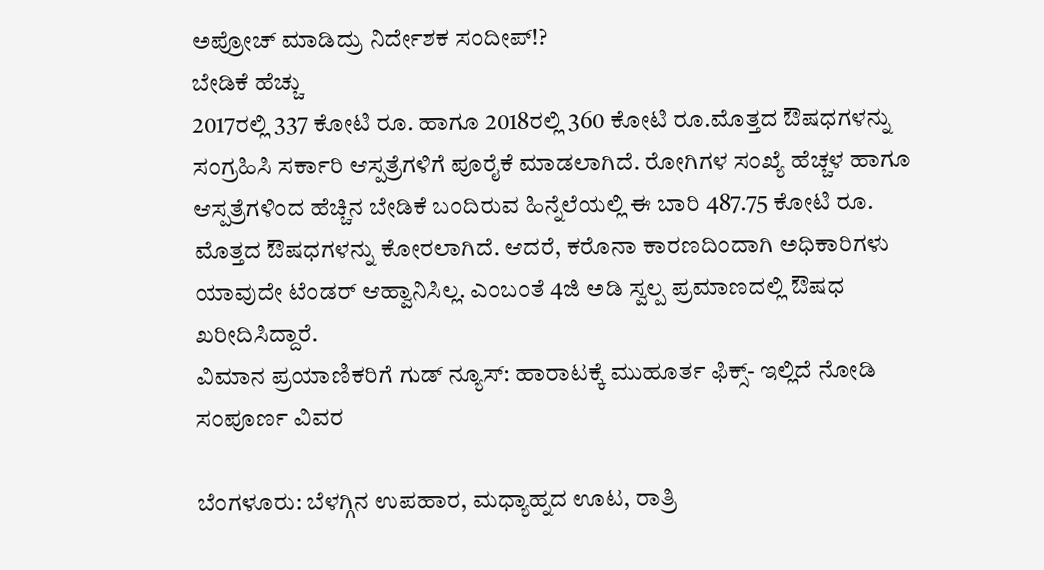ಅಪ್ರೋಚ್ ಮಾಡಿದ್ರು ನಿರ್ದೇಶಕ ಸಂದೀಪ್!?
ಬೇಡಿಕೆ ಹೆಚ್ಚು
2017ರಲ್ಲಿ 337 ಕೋಟಿ ರೂ. ಹಾಗೂ 2018ರಲ್ಲಿ 360 ಕೋಟಿ ರೂ.ಮೊತ್ತದ ಔಷಧಗಳನ್ನು ಸಂಗ್ರಹಿಸಿ ಸರ್ಕಾರಿ ಆಸ್ಪತ್ರೆಗಳಿಗೆ ಪೂರೈಕೆ ಮಾಡಲಾಗಿದೆ. ರೋಗಿಗಳ ಸಂಖ್ಯೆ ಹೆಚ್ಚಳ ಹಾಗೂ ಆಸ್ಪತ್ರೆಗಳಿಂದ ಹೆಚ್ಚಿನ ಬೇಡಿಕೆ ಬಂದಿರುವ ಹಿನ್ನೆಲೆಯಲ್ಲಿ ಈ ಬಾರಿ 487.75 ಕೋಟಿ ರೂ. ಮೊತ್ತದ ಔಷಧಗಳನ್ನು ಕೋರಲಾಗಿದೆ. ಆದರೆ, ಕರೊನಾ ಕಾರಣದಿಂದಾಗಿ ಅಧಿಕಾರಿಗಳು ಯಾವುದೇ ಟೆಂಡರ್ ಆಹ್ವಾನಿಸಿಲ್ಲ. ಎಂಬಂತೆ 4ಜಿ ಅಡಿ ಸ್ವಲ್ಪ ಪ್ರಮಾಣದಲ್ಲಿ ಔಷಧ ಖರೀದಿಸಿದ್ದಾರೆ.
ವಿಮಾನ ಪ್ರಯಾಣಿಕರಿಗೆ ಗುಡ್ ನ್ಯೂಸ್: ಹಾರಾಟಕ್ಕೆ ಮುಹೂರ್ತ ಫಿಕ್ಸ್- ಇಲ್ಲಿದೆ ನೋಡಿ ಸಂಪೂರ್ಣ ವಿವರ

ಬೆಂಗಳೂರು: ಬೆಳಗ್ಗಿನ ಉಪಹಾರ, ಮಧ್ಯಾಹ್ನದ ಊಟ, ರಾತ್ರಿ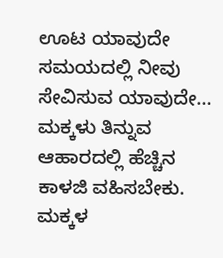ಊಟ ಯಾವುದೇ ಸಮಯದಲ್ಲಿ ನೀವು ಸೇವಿಸುವ ಯಾವುದೇ…
ಮಕ್ಕಳು ತಿನ್ನುವ ಆಹಾರದಲ್ಲಿ ಹೆಚ್ಚಿನ ಕಾಳಜಿ ವಹಿಸಬೇಕು. ಮಕ್ಕಳ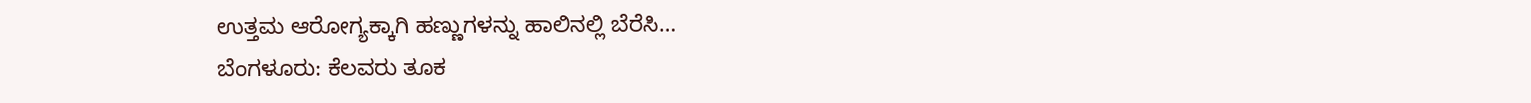ಉತ್ತಮ ಆರೋಗ್ಯಕ್ಕಾಗಿ ಹಣ್ಣುಗಳನ್ನು ಹಾಲಿನಲ್ಲಿ ಬೆರೆಸಿ…
ಬೆಂಗಳೂರು: ಕೆಲವರು ತೂಕ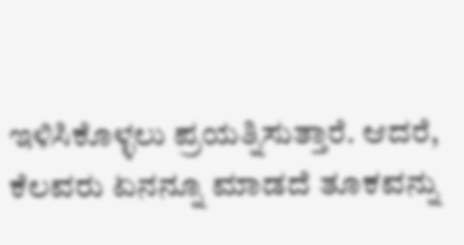ಇಳಿಸಿಕೊಳ್ಳಲು ಪ್ರಯತ್ನಿಸುತ್ತಾರೆ. ಆದರೆ, ಕೆಲವರು ಏನನ್ನೂ ಮಾಡದೆ ತೂಕವನ್ನು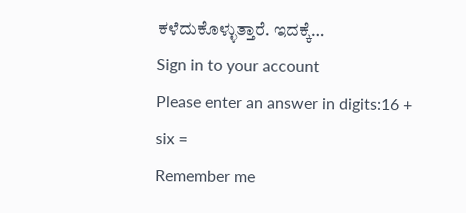ಕಳೆದುಕೊಳ್ಳುತ್ತಾರೆ. ಇದಕ್ಕೆ…
Sign in to your account
Please enter an answer in digits:16 + six =
Remember me